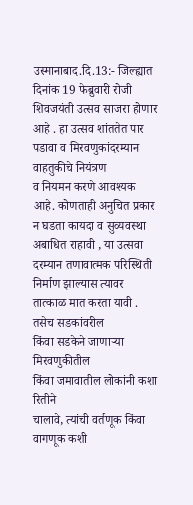उस्मानाबाद.दि.13:- जिल्ह्यात दिनांक 19 फेब्रुवारी रोजी शिवजयंती उत्सव साजरा होणार आहे . हा उत्सव शांततेत पार
पडावा व मिरवणुकांदरम्यान वाहतुकीचे नियंत्रण
व नियमन करणे आवश्यक आहे. कोणताही अनुचित प्रकार न घडता कायदा व सुव्यवस्था अबाधित राहावी , या उत्सवा
दरम्यान तणावात्मक परिस्थिती निर्माण झाल्यास त्यावर तात्काळ मात करता यावी .
तसेच सडकांवरील
किंवा सडकेने जाणाऱ्या मिरवणुकीतील
किंवा जमावातील लोकांनी कशा रितीने
चालावे, त्यांची वर्तणूक किंवा वागणूक कशी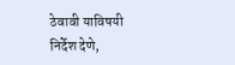ठेवावी याविषयी निर्देश देणे,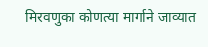मिरवणुका कोणत्या मार्गाने जाव्यात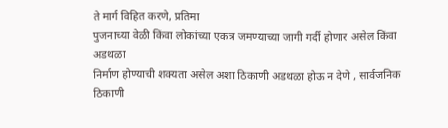ते मार्ग विहित करणे, प्रतिमा
पुजनाच्या वेळी किंवा लोकांच्या एकत्र जमण्याच्या जागी गर्दी होणार असेल किंवा अडथळा
निर्माण होण्याची शक्यता असेल अशा ठिकाणी अडथळा होऊ न देणे , सार्वजनिक
ठिकाणी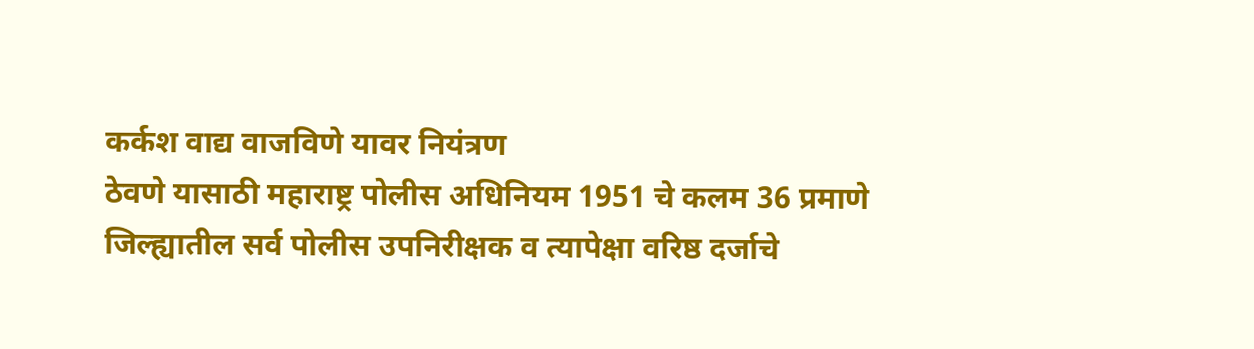कर्कश वाद्य वाजविणे यावर नियंत्रण
ठेवणे यासाठी महाराष्ट्र पोलीस अधिनियम 1951 चे कलम 36 प्रमाणे
जिल्ह्यातील सर्व पोलीस उपनिरीक्षक व त्यापेक्षा वरिष्ठ दर्जाचे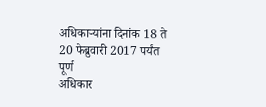अधिकाऱ्यांना दिनांक 18 ते 20 फेब्रुवारी 2017 पर्यंत पूर्ण
अधिकार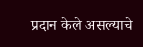प्रदान केले असल्याचे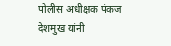पोलीस अधीक्षक पंकज देशमुख यांनी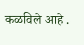कळविले आहे .